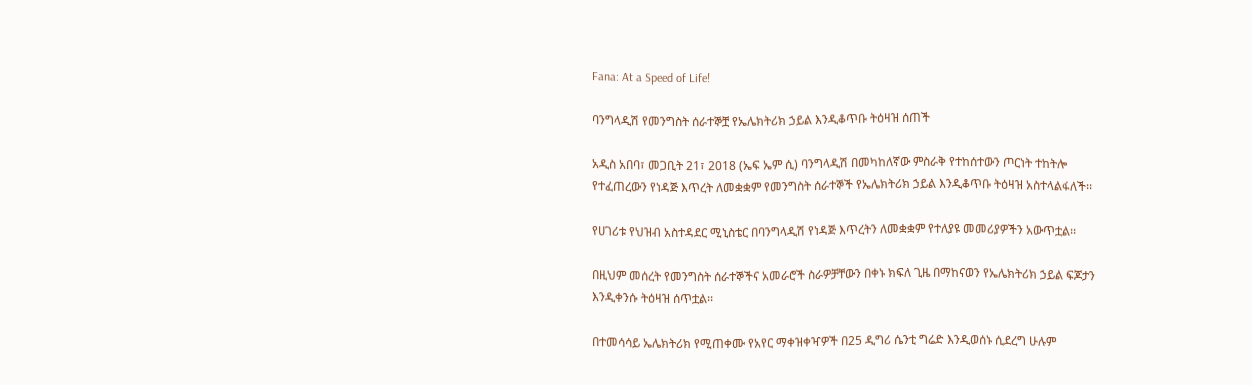Fana: At a Speed of Life!

ባንግላዲሽ የመንግስት ሰራተኞቿ የኤሌክትሪክ ኃይል እንዲቆጥቡ ትዕዛዝ ሰጠች

አዲስ አበባ፣ መጋቢት 21፣ 2018 (ኤፍ ኤም ሲ) ባንግላዲሽ በመካከለኛው ምስራቅ የተከሰተውን ጦርነት ተከትሎ የተፈጠረውን የነዳጅ እጥረት ለመቋቋም የመንግስት ሰራተኞች የኤሌክትሪክ ኃይል እንዲቆጥቡ ትዕዛዝ አስተላልፋለች፡፡

የሀገሪቱ የህዝብ አስተዳደር ሚኒስቴር በባንግላዲሽ የነዳጅ እጥረትን ለመቋቋም የተለያዩ መመሪያዎችን አውጥቷል፡፡

በዚህም መሰረት የመንግስት ሰራተኞችና አመራሮች ስራዎቻቸውን በቀኑ ክፍለ ጊዜ በማከናወን የኤሌክትሪክ ኃይል ፍጆታን እንዲቀንሱ ትዕዛዝ ሰጥቷል፡፡

በተመሳሳይ ኤሌክትሪክ የሚጠቀሙ የአየር ማቀዝቀዣዎች በ25 ዲግሪ ሴንቲ ግሬድ እንዲወሰኑ ሲደረግ ሁሉም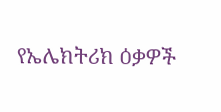የኤሌክትሪክ ዕቃዎች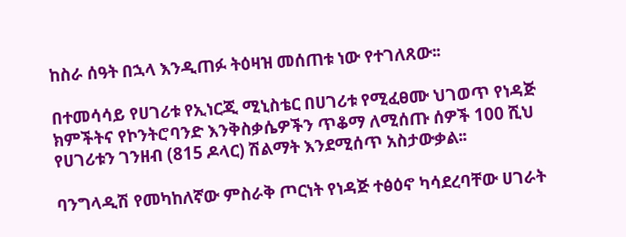ከስራ ሰዓት በኋላ እንዲጠፉ ትዕዛዝ መሰጠቱ ነው የተገለጸው፡፡

በተመሳሳይ የሀገሪቱ የኢነርጂ ሚኒስቴር በሀገሪቱ የሚፈፀሙ ህገወጥ የነዳጅ ክምችትና የኮንትሮባንድ እንቅስቃሴዎችን ጥቆማ ለሚሰጡ ሰዎች 100 ሺህ የሀገሪቱን ገንዘብ (815 ዶላር) ሽልማት እንደሚሰጥ አስታውቃል፡፡

ባንግላዲሽ የመካከለኛው ምስራቅ ጦርነት የነዳጅ ተፅዕኖ ካሳደረባቸው ሀገራት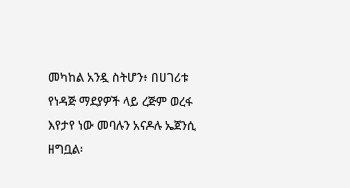መካከል አንዷ ስትሆን፥ በሀገሪቱ የነዳጅ ማደያዎች ላይ ረጅም ወረፋ እየታየ ነው መባሉን አናዶሉ ኤጀንሲ ዘግቧል፡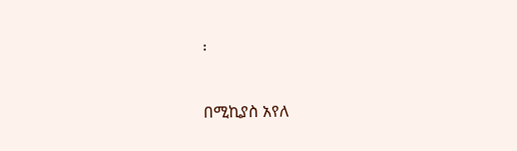፡

በሚኪያስ አየለ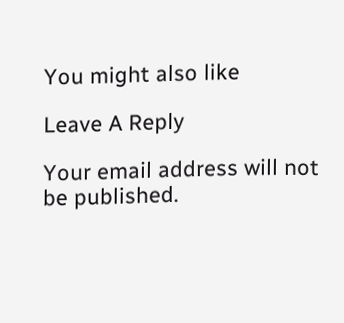You might also like

Leave A Reply

Your email address will not be published.